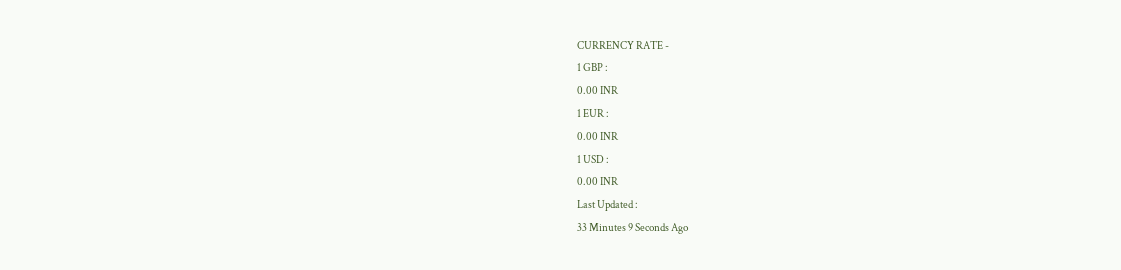CURRENCY RATE -
1 GBP :
0.00 INR
1 EUR :
0.00 INR
1 USD :
0.00 INR
Last Updated :
33 Minutes 9 Seconds Ago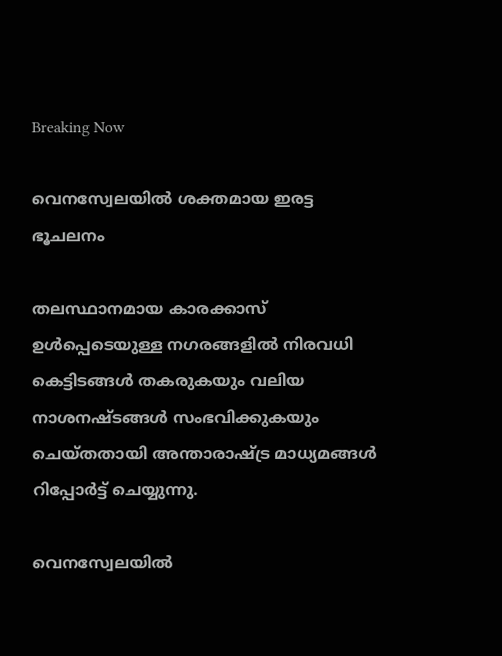Breaking Now

വെനസ്വേലയില്‍ ശക്തമായ ഇരട്ട ഭൂചലനം

തലസ്ഥാനമായ കാരക്കാസ് ഉള്‍പ്പെടെയുള്ള നഗരങ്ങളില്‍ നിരവധി കെട്ടിടങ്ങള്‍ തകരുകയും വലിയ നാശനഷ്ടങ്ങള്‍ സംഭവിക്കുകയും ചെയ്തതായി അന്താരാഷ്ട്ര മാധ്യമങ്ങള്‍ റിപ്പോര്‍ട്ട് ചെയ്യുന്നു.

വെനസ്വേലയില്‍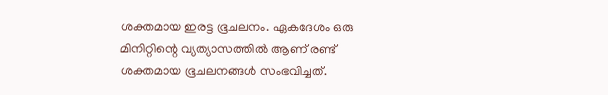ശക്തമായ ഇരട്ട ഭൂചലനം. ഏകദേശം ഒരു മിനിറ്റിന്റെ വ്യത്യാസത്തില്‍ ആണ് രണ്ട് ശക്തമായ ഭൂചലനങ്ങള്‍ സംഭവിച്ചത്.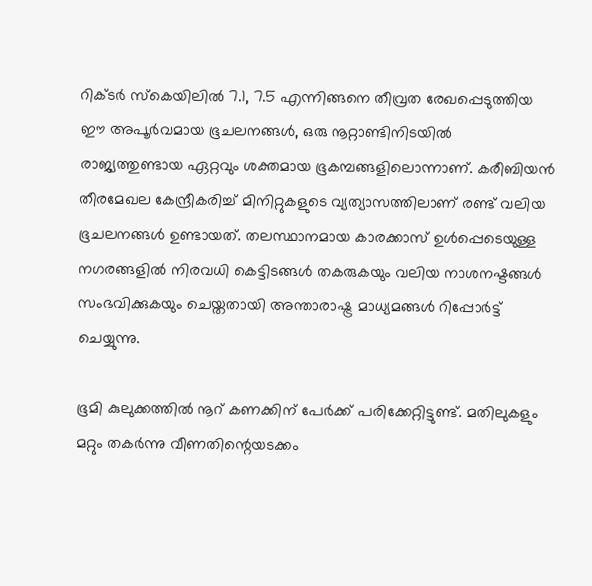റിക്ടര്‍ സ്‌കെയിലില്‍ 7.1, 7.5 എന്നിങ്ങനെ തീവ്രത രേഖപ്പെടുത്തിയ ഈ അപൂര്‍വമായ ഭൂചലനങ്ങള്‍, ഒരു നൂറ്റാണ്ടിനിടയില്‍ രാജ്യത്തുണ്ടായ ഏറ്റവും ശക്തമായ ഭൂകമ്പങ്ങളിലൊന്നാണ്. കരീബിയന്‍ തീരമേഖല കേന്ദ്രീകരിച്ച് മിനിറ്റുകളുടെ വ്യത്യാസത്തിലാണ് രണ്ട് വലിയ ഭൂചലനങ്ങള്‍ ഉണ്ടായത്. തലസ്ഥാനമായ കാരക്കാസ് ഉള്‍പ്പെടെയുള്ള നഗരങ്ങളില്‍ നിരവധി കെട്ടിടങ്ങള്‍ തകരുകയും വലിയ നാശനഷ്ടങ്ങള്‍ സംഭവിക്കുകയും ചെയ്തതായി അന്താരാഷ്ട്ര മാധ്യമങ്ങള്‍ റിപ്പോര്‍ട്ട് ചെയ്യുന്നു.

ഭൂമി കുലുക്കത്തില്‍ നൂറ് കണക്കിന് പേര്‍ക്ക് പരിക്കേറ്റിട്ടുണ്ട്. മതിലുകളും മറ്റും തകര്‍ന്നു വീണതിന്റെയടക്കം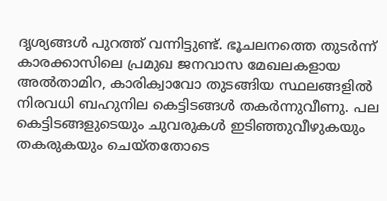ദൃശ്യങ്ങള്‍ പുറത്ത് വന്നിട്ടുണ്ട്. ഭൂചലനത്തെ തുടര്‍ന്ന് കാരക്കാസിലെ പ്രമുഖ ജനവാസ മേഖലകളായ അല്‍താമിറ, കാരിക്വാവോ തുടങ്ങിയ സ്ഥലങ്ങളില്‍ നിരവധി ബഹുനില കെട്ടിടങ്ങള്‍ തകര്‍ന്നുവീണു. പല കെട്ടിടങ്ങളുടെയും ചുവരുകള്‍ ഇടിഞ്ഞുവീഴുകയും തകരുകയും ചെയ്തതോടെ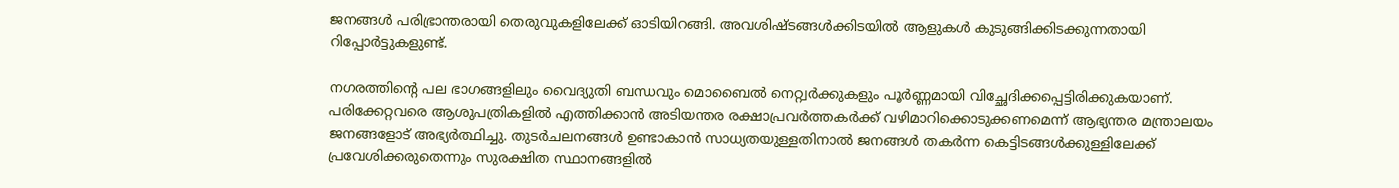ജനങ്ങള്‍ പരിഭ്രാന്തരായി തെരുവുകളിലേക്ക് ഓടിയിറങ്ങി. അവശിഷ്ടങ്ങള്‍ക്കിടയില്‍ ആളുകള്‍ കുടുങ്ങിക്കിടക്കുന്നതായി റിപ്പോര്‍ട്ടുകളുണ്ട്.

നഗരത്തിന്റെ പല ഭാഗങ്ങളിലും വൈദ്യുതി ബന്ധവും മൊബൈല്‍ നെറ്റ്വര്‍ക്കുകളും പൂര്‍ണ്ണമായി വിച്ഛേദിക്കപ്പെട്ടിരിക്കുകയാണ്. പരിക്കേറ്റവരെ ആശുപത്രികളില്‍ എത്തിക്കാന്‍ അടിയന്തര രക്ഷാപ്രവര്‍ത്തകര്‍ക്ക് വഴിമാറിക്കൊടുക്കണമെന്ന് ആഭ്യന്തര മന്ത്രാലയം ജനങ്ങളോട് അഭ്യര്‍ത്ഥിച്ചു. തുടര്‍ചലനങ്ങള്‍ ഉണ്ടാകാന്‍ സാധ്യതയുള്ളതിനാല്‍ ജനങ്ങള്‍ തകര്‍ന്ന കെട്ടിടങ്ങള്‍ക്കുള്ളിലേക്ക് പ്രവേശിക്കരുതെന്നും സുരക്ഷിത സ്ഥാനങ്ങളില്‍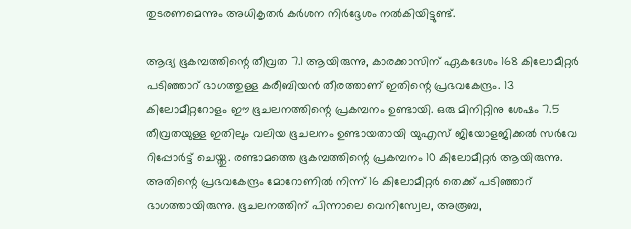തുടരണമെന്നും അധികൃതര്‍ കര്‍ശന നിര്‍ദ്ദേശം നല്‍കിയിട്ടുണ്ട്.

ആദ്യ ഭൂകമ്പത്തിന്റെ തീവ്രത 7.1 ആയിരുന്നു, കാരക്കാസിന് ഏകദേശം 168 കിലോമീറ്റര്‍ പടിഞ്ഞാറ് ഭാഗത്തുള്ള കരീബിയന്‍ തീരത്താണ് ഇതിന്റെ പ്രഭവകേന്ദ്രം. 13 കിലോമീറ്ററോളം ഈ ഭൂചലനത്തിന്റെ പ്രകമ്പനം ഉണ്ടായി. ഒരു മിനിറ്റിനു ശേഷം 7.5 തീവ്രതയുള്ള ഇതിലും വലിയ ഭൂചലനം ഉണ്ടായതായി യുഎസ് ജിയോളജിക്കല്‍ സര്‍വേ റിപ്പോര്‍ട്ട് ചെയ്തു. രണ്ടാമത്തെ ഭൂകമ്പത്തിന്റെ പ്രകമ്പനം 10 കിലോമീറ്റര്‍ ആയിരുന്നു. അതിന്റെ പ്രഭവകേന്ദ്രം മോറോണില്‍ നിന്ന് 16 കിലോമീറ്റര്‍ തെക്ക് പടിഞ്ഞാറ് ഭാഗത്തായിരുന്നു. ഭൂചലനത്തിന് പിന്നാലെ വെനിസ്വേല, അരൂബ,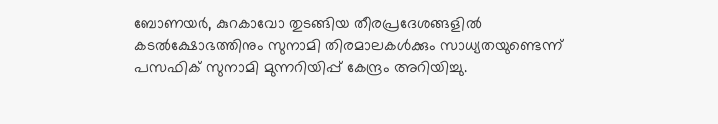ബോണയര്‍, കുറകാവോ തുടങ്ങിയ തീരപ്രദേശങ്ങളില്‍ കടല്‍ക്ഷോഭത്തിനും സുനാമി തിരമാലകള്‍ക്കും സാധ്യതയുണ്ടെന്ന് പസഫിക് സുനാമി മുന്നറിയിപ്പ് കേന്ദ്രം അറിയിച്ചു.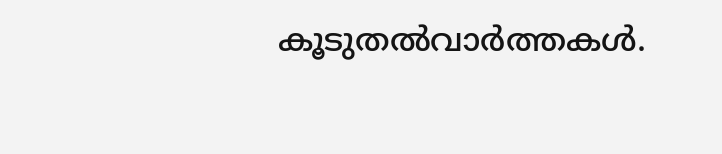കൂടുതല്‍വാര്‍ത്തകള്‍.